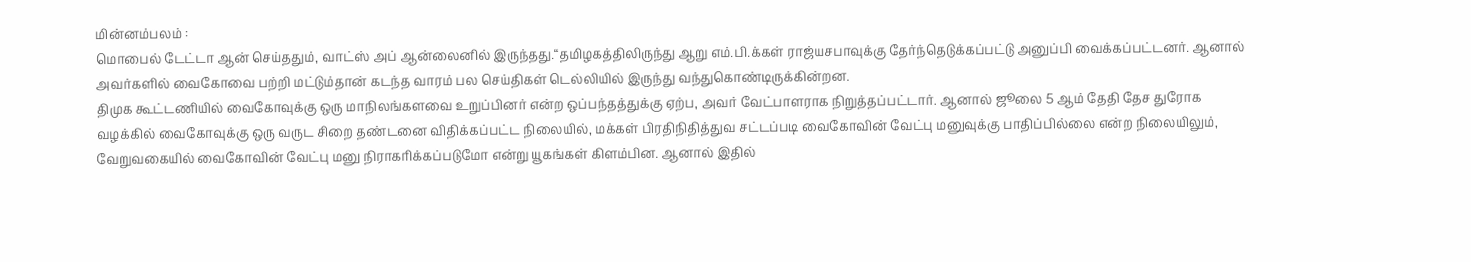மின்னம்பலம் :
மொபைல் டேட்டா ஆன் செய்ததும், வாட்ஸ் அப் ஆன்லைனில் இருந்தது.“தமிழகத்திலிருந்து ஆறு எம்.பி.க்கள் ராஜ்யசபாவுக்கு தேர்ந்தெடுக்கப்பட்டு அனுப்பி வைக்கப்பட்டனர். ஆனால் அவர்களில் வைகோவை பற்றி மட்டும்தான் கடந்த வாரம் பல செய்திகள் டெல்லியில் இருந்து வந்துகொண்டிருக்கின்றன.
திமுக கூட்டணியில் வைகோவுக்கு ஒரு மாநிலங்களவை உறுப்பினர் என்ற ஒப்பந்தத்துக்கு ஏற்ப, அவர் வேட்பாளராக நிறுத்தப்பட்டார். ஆனால் ஜூலை 5 ஆம் தேதி தேச துரோக வழக்கில் வைகோவுக்கு ஒரு வருட சிறை தண்டனை விதிக்கப்பட்ட நிலையில், மக்கள் பிரதிநிதித்துவ சட்டப்படி வைகோவின் வேட்பு மனுவுக்கு பாதிப்பில்லை என்ற நிலையிலும், வேறுவகையில் வைகோவின் வேட்பு மனு நிராகரிக்கப்படுமோ என்று யூகங்கள் கிளம்பின. ஆனால் இதில்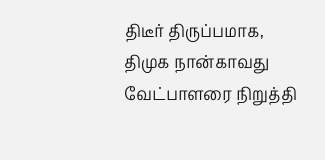திடீர் திருப்பமாக, திமுக நான்காவது வேட்பாளரை நிறுத்தி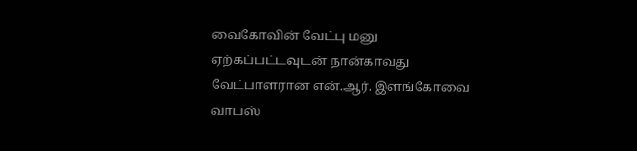வைகோவின் வேட்பு மனு ஏற்கப்பட்டவுடன் நான்காவது வேட்பாளரான என்.ஆர். இளங்கோவை வாபஸ்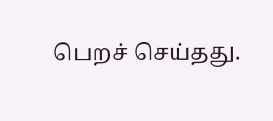பெறச் செய்தது.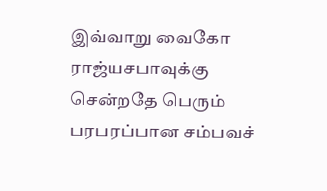இவ்வாறு வைகோ ராஜ்யசபாவுக்கு சென்றதே பெரும் பரபரப்பான சம்பவச்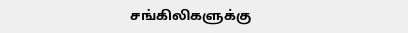சங்கிலிகளுக்கு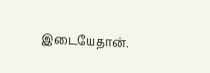இடையேதான்.